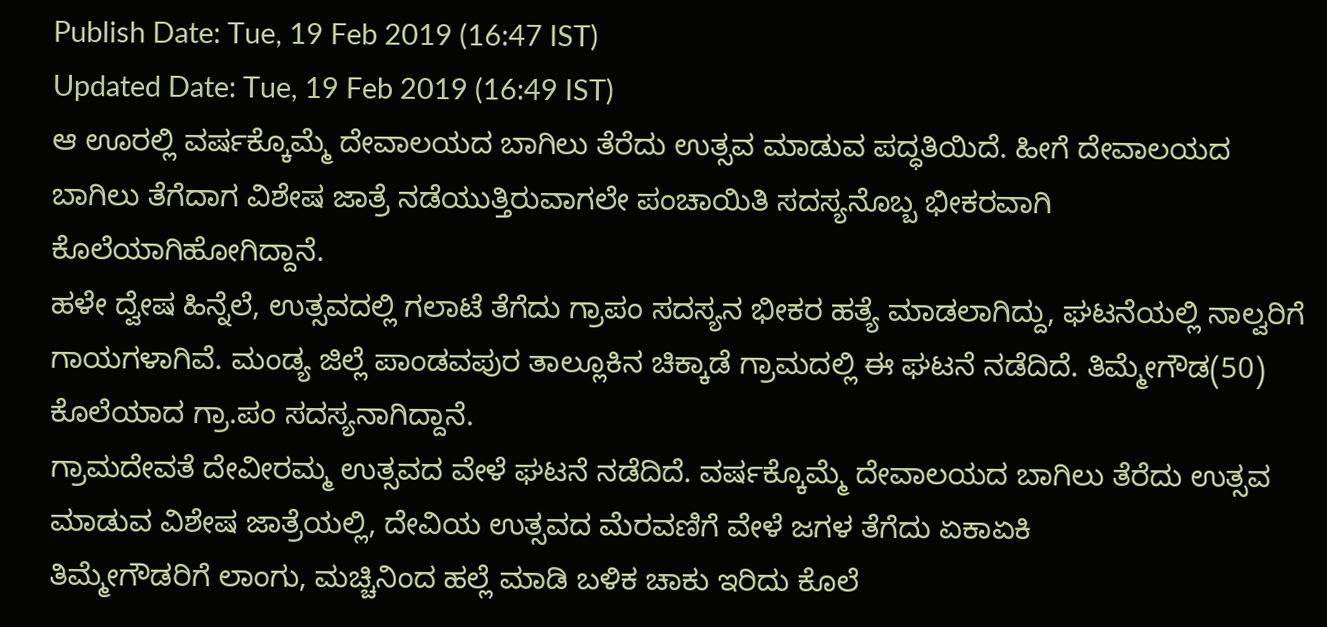Publish Date: Tue, 19 Feb 2019 (16:47 IST)
Updated Date: Tue, 19 Feb 2019 (16:49 IST)
ಆ ಊರಲ್ಲಿ ವರ್ಷಕ್ಕೊಮ್ಮೆ ದೇವಾಲಯದ ಬಾಗಿಲು ತೆರೆದು ಉತ್ಸವ ಮಾಡುವ ಪದ್ಧತಿಯಿದೆ. ಹೀಗೆ ದೇವಾಲಯದ ಬಾಗಿಲು ತೆಗೆದಾಗ ವಿಶೇಷ ಜಾತ್ರೆ ನಡೆಯುತ್ತಿರುವಾಗಲೇ ಪಂಚಾಯಿತಿ ಸದಸ್ಯನೊಬ್ಬ ಭೀಕರವಾಗಿ ಕೊಲೆಯಾಗಿಹೋಗಿದ್ದಾನೆ.
ಹಳೇ ದ್ವೇಷ ಹಿನ್ನೆಲೆ, ಉತ್ಸವದಲ್ಲಿ ಗಲಾಟೆ ತೆಗೆದು ಗ್ರಾಪಂ ಸದಸ್ಯನ ಭೀಕರ ಹತ್ಯೆ ಮಾಡಲಾಗಿದ್ದು, ಘಟನೆಯಲ್ಲಿ ನಾಲ್ವರಿಗೆ ಗಾಯಗಳಾಗಿವೆ. ಮಂಡ್ಯ ಜಿಲ್ಲೆ ಪಾಂಡವಪುರ ತಾಲ್ಲೂಕಿನ ಚಿಕ್ಕಾಡೆ ಗ್ರಾಮದಲ್ಲಿ ಈ ಘಟನೆ ನಡೆದಿದೆ. ತಿಮ್ಮೇಗೌಡ(50) ಕೊಲೆಯಾದ ಗ್ರಾ.ಪಂ ಸದಸ್ಯನಾಗಿದ್ದಾನೆ.
ಗ್ರಾಮದೇವತೆ ದೇವೀರಮ್ಮ ಉತ್ಸವದ ವೇಳೆ ಘಟನೆ ನಡೆದಿದೆ. ವರ್ಷಕ್ಕೊಮ್ಮೆ ದೇವಾಲಯದ ಬಾಗಿಲು ತೆರೆದು ಉತ್ಸವ ಮಾಡುವ ವಿಶೇಷ ಜಾತ್ರೆಯಲ್ಲಿ, ದೇವಿಯ ಉತ್ಸವದ ಮೆರವಣಿಗೆ ವೇಳೆ ಜಗಳ ತೆಗೆದು ಏಕಾಏಕಿ
ತಿಮ್ಮೇಗೌಡರಿಗೆ ಲಾಂಗು, ಮಚ್ಚಿನಿಂದ ಹಲ್ಲೆ ಮಾಡಿ ಬಳಿಕ ಚಾಕು ಇರಿದು ಕೊಲೆ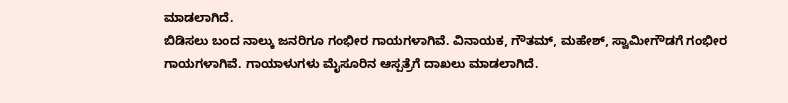ಮಾಡಲಾಗಿದೆ.
ಬಿಡಿಸಲು ಬಂದ ನಾಲ್ಕು ಜನರಿಗೂ ಗಂಭೀರ ಗಾಯಗಳಾಗಿವೆ. ವಿನಾಯಕ, ಗೌತಮ್, ಮಹೇಶ್, ಸ್ವಾಮೀಗೌಡಗೆ ಗಂಭೀರ ಗಾಯಗಳಾಗಿವೆ. ಗಾಯಾಳುಗಳು ಮೈಸೂರಿನ ಆಸ್ಪತ್ರೆಗೆ ದಾಖಲು ಮಾಡಲಾಗಿದೆ.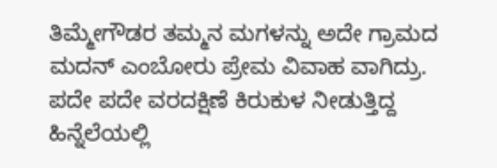ತಿಮ್ಮೇಗೌಡರ ತಮ್ಮನ ಮಗಳನ್ನು ಅದೇ ಗ್ರಾಮದ ಮದನ್ ಎಂಬೋರು ಪ್ರೇಮ ವಿವಾಹ ವಾಗಿದ್ರು. ಪದೇ ಪದೇ ವರದಕ್ಷಿಣೆ ಕಿರುಕುಳ ನೀಡುತ್ತಿದ್ದ ಹಿನ್ನೆಲೆಯಲ್ಲಿ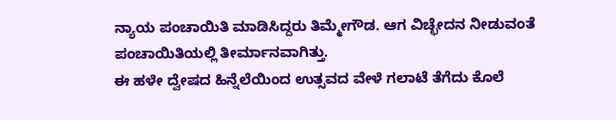ನ್ಯಾಯ ಪಂಚಾಯಿತಿ ಮಾಡಿಸಿದ್ದರು ತಿಮ್ಮೇಗೌಡ. ಆಗ ವಿಚ್ಛೇದನ ನೀಡುವಂತೆ ಪಂಚಾಯಿತಿಯಲ್ಲಿ ತೀರ್ಮಾನವಾಗಿತ್ತು.
ಈ ಹಳೇ ದ್ವೇಷದ ಹಿನ್ನೆಲೆಯಿಂದ ಉತ್ಸವದ ವೇಳೆ ಗಲಾಟೆ ತೆಗೆದು ಕೊಲೆ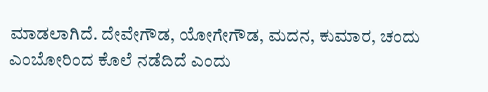ಮಾಡಲಾಗಿದೆ. ದೇವೇಗೌಡ, ಯೋಗೇಗೌಡ, ಮದನ, ಕುಮಾರ, ಚಂದು ಎಂಬೋರಿಂದ ಕೊಲೆ ನಡೆದಿದೆ ಎಂದು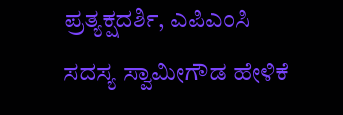ಪ್ರತ್ಯಕ್ಷದರ್ಶಿ, ಎಪಿಎಂಸಿ ಸದಸ್ಯ ಸ್ವಾಮೀಗೌಡ ಹೇಳಿಕೆ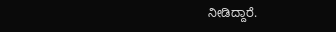ನೀಡಿದ್ದಾರೆ.